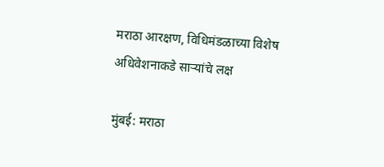मराठा आरक्षण, विधिमंडळाच्या विशेष अधिवेशनाकडे साऱ्यांचे लक्ष

मुंबई: मराठा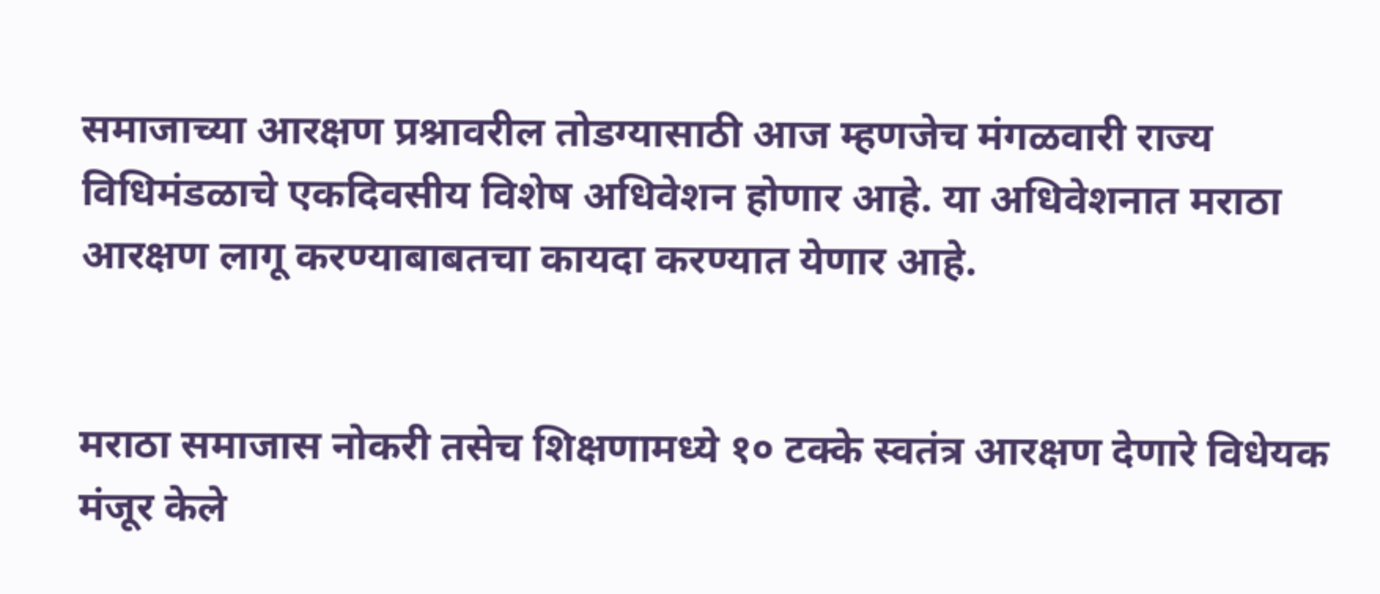समाजाच्या आरक्षण प्रश्नावरील तोडग्यासाठी आज म्हणजेच मंगळवारी राज्य विधिमंडळाचे एकदिवसीय विशेष अधिवेशन होणार आहे. या अधिवेशनात मराठा आरक्षण लागू करण्याबाबतचा कायदा करण्यात येणार आहे.


मराठा समाजास नोकरी तसेच शिक्षणामध्ये १० टक्के स्वतंत्र आरक्षण देणारे विधेयक मंजूर केले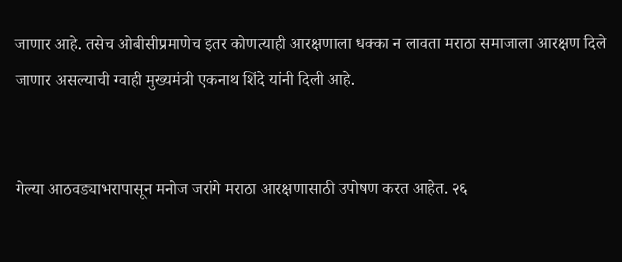जाणार आहे. तसेच ओबीसीप्रमाणेच इतर कोणत्याही आरक्षणाला धक्का न लावता मराठा समाजाला आरक्षण दिले जाणार असल्याची ग्वाही मुख्यमंत्री एकनाथ शिंदे यांनी दिली आहे.


गेल्या आठवड्याभरापासून मनोज जरांगे मराठा आरक्षणासाठी उपोषण करत आहेत. २६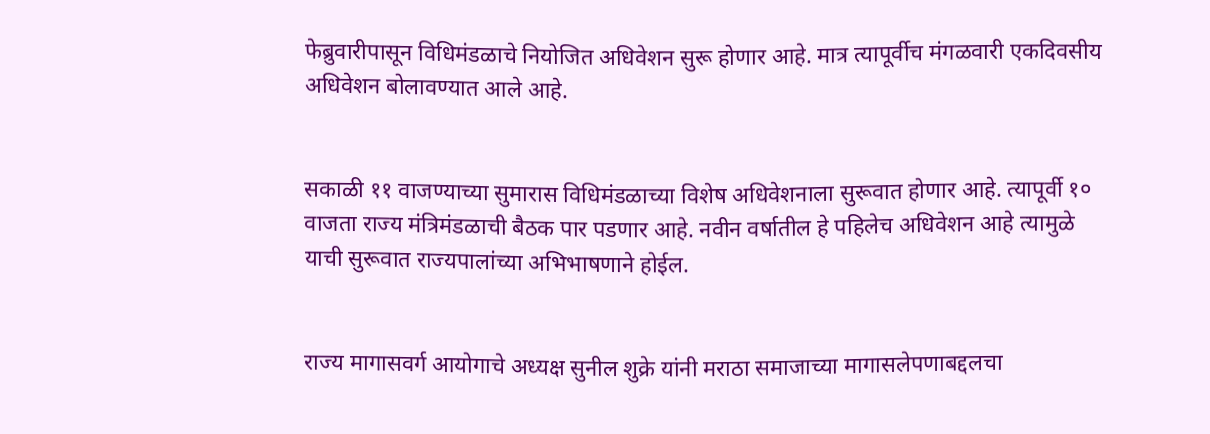फेब्रुवारीपासून विधिमंडळाचे नियोजित अधिवेशन सुरू होणार आहे. मात्र त्यापूर्वीच मंगळवारी एकदिवसीय अधिवेशन बोलावण्यात आले आहे.


सकाळी ११ वाजण्याच्या सुमारास विधिमंडळाच्या विशेष अधिवेशनाला सुरूवात होणार आहे. त्यापूर्वी १० वाजता राज्य मंत्रिमंडळाची बैठक पार पडणार आहे. नवीन वर्षातील हे पहिलेच अधिवेशन आहे त्यामुळे याची सुरूवात राज्यपालांच्या अभिभाषणाने होईल.


राज्य मागासवर्ग आयोगाचे अध्यक्ष सुनील शुक्रे यांनी मराठा समाजाच्या मागासलेपणाबद्दलचा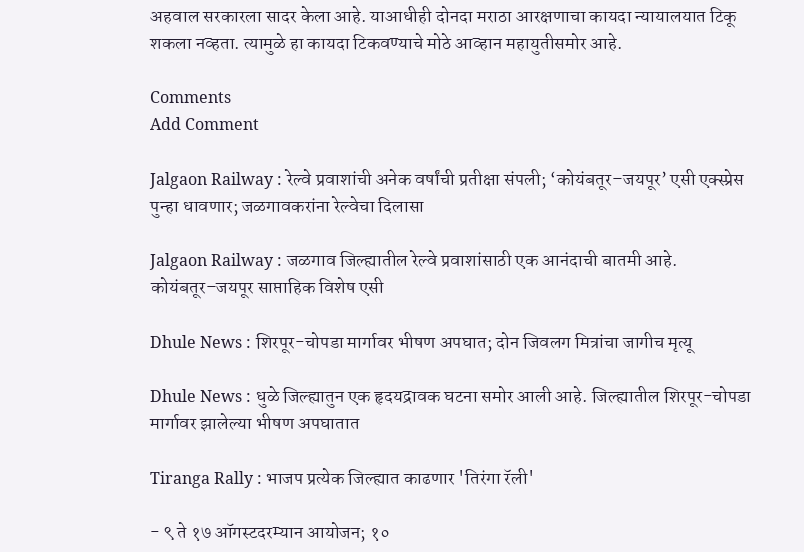अहवाल सरकारला सादर केला आहे. याआधीही दोनदा मराठा आरक्षणाचा कायदा न्यायालयात टिकू शकला नव्हता. त्यामुळे हा कायदा टिकवण्याचे मोठे आव्हान महायुतीसमोर आहे.

Comments
Add Comment

Jalgaon Railway : रेल्वे प्रवाशांची अनेक वर्षांची प्रतीक्षा संपली; ‘कोयंबतूर–जयपूर’ एसी एक्स्प्रेस पुन्हा धावणार; जळगावकरांना रेल्वेचा दिलासा

Jalgaon Railway : जळगाव जिल्ह्यातील रेल्वे प्रवाशांसाठी एक आनंदाची बातमी आहे. कोयंबतूर–जयपूर साप्ताहिक विशेष एसी

Dhule News : शिरपूर-चोपडा मार्गावर भीषण अपघात; दोन जिवलग मित्रांचा जागीच मृत्यू

Dhule News : धुळे जिल्ह्यातुन एक हृदयद्रावक घटना समोर आली आहे. जिल्ह्यातील शिरपूर-चोपडा मार्गावर झालेल्या भीषण अपघातात

Tiranga Rally : भाजप प्रत्येक जिल्ह्यात काढणार 'तिरंगा रॅली'

- ९ ते १७ ऑगस्टदरम्यान आयोजन; १०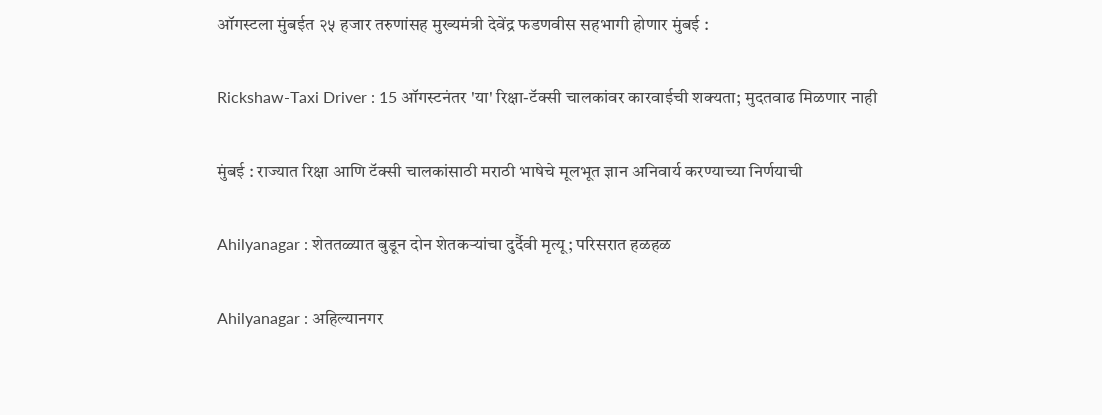ऑगस्टला मुंबईत २५ हजार तरुणांसह मुख्यमंत्री देवेंद्र फडणवीस सहभागी होणार मुंबई :

Rickshaw-Taxi Driver : 15 ऑगस्टनंतर 'या' रिक्षा-टॅक्सी चालकांवर कारवाईची शक्यता; मुदतवाढ मिळणार नाही

मुंबई : राज्यात रिक्षा आणि टॅक्सी चालकांसाठी मराठी भाषेचे मूलभूत ज्ञान अनिवार्य करण्याच्या निर्णयाची

Ahilyanagar : शेततळ्यात बुडून दोन शेतकऱ्यांचा दुर्दैवी मृत्यू; परिसरात हळहळ

Ahilyanagar : अहिल्यानगर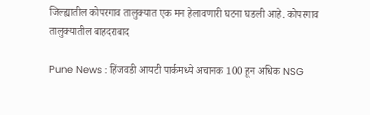जिल्ह्यातील कोपरगाव तालुक्यात एक मन हेलावणारी घटना घडली आहे. कोपरगाव तालुक्यातील बाहदराबाद

Pune News : हिंजवडी आयटी पार्कमध्ये अचानक 100 हून अधिक NSG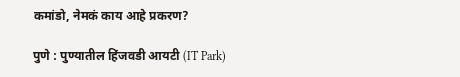कमांडो, नेमकं काय आहे प्रकरण?

पुणे : पुण्यातील हिंजवडी आयटी (IT Park)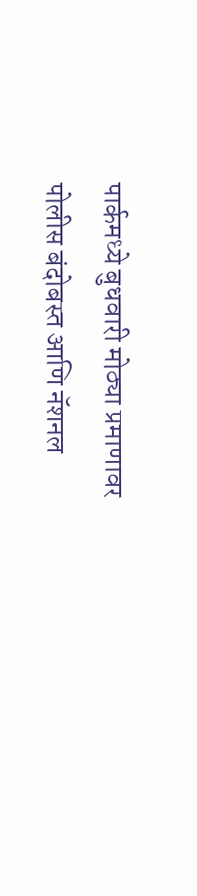पार्कमध्ये बुधवारी मोठ्या प्रमाणावर पोलीस बंदोबस्त आणि नॅशनल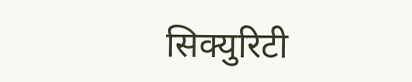सिक्युरिटी